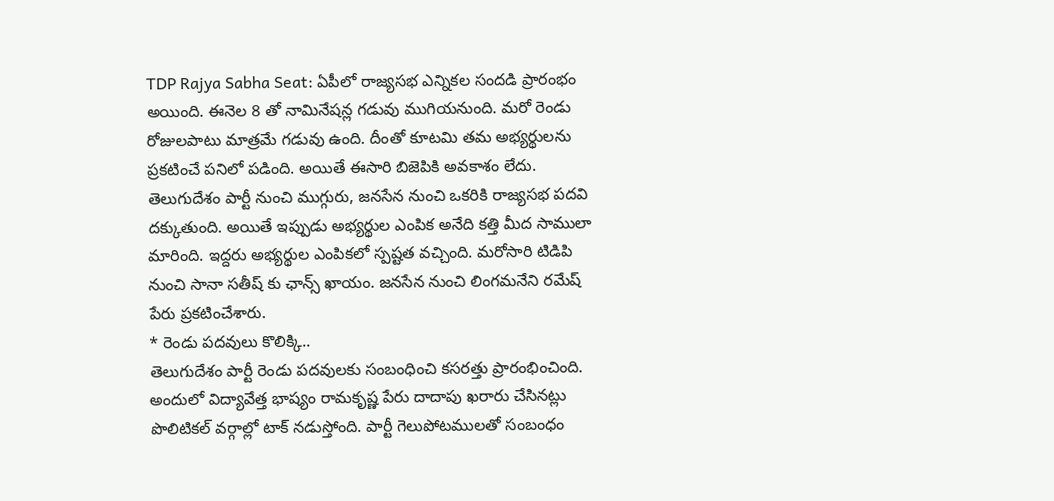TDP Rajya Sabha Seat: ఏపీలో రాజ్యసభ ఎన్నికల సందడి ప్రారంభం అయింది. ఈనెల 8 తో నామినేషన్ల గడువు ముగియనుంది. మరో రెండు రోజులపాటు మాత్రమే గడువు ఉంది. దీంతో కూటమి తమ అభ్యర్థులను ప్రకటించే పనిలో పడింది. అయితే ఈసారి బిజెపికి అవకాశం లేదు. తెలుగుదేశం పార్టీ నుంచి ముగ్గురు, జనసేన నుంచి ఒకరికి రాజ్యసభ పదవి దక్కుతుంది. అయితే ఇప్పుడు అభ్యర్థుల ఎంపిక అనేది కత్తి మీద సాములా మారింది. ఇద్దరు అభ్యర్థుల ఎంపికలో స్పష్టత వచ్చింది. మరోసారి టిడిపి నుంచి సానా సతీష్ కు ఛాన్స్ ఖాయం. జనసేన నుంచి లింగమనేని రమేష్ పేరు ప్రకటించేశారు.
* రెండు పదవులు కొలిక్కి..
తెలుగుదేశం పార్టీ రెండు పదవులకు సంబంధించి కసరత్తు ప్రారంభించింది. అందులో విద్యావేత్త భాష్యం రామకృష్ణ పేరు దాదాపు ఖరారు చేసినట్లు పొలిటికల్ వర్గాల్లో టాక్ నడుస్తోంది. పార్టీ గెలుపోటములతో సంబంధం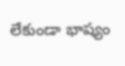లేకుండా భాష్యం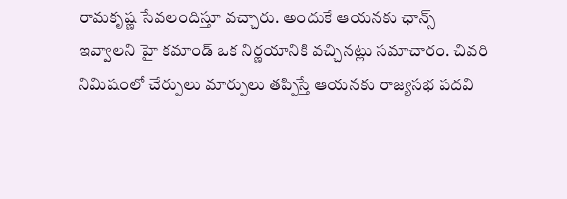రామకృష్ణ సేవలందిస్తూ వచ్చారు. అందుకే ఆయనకు ఛాన్స్ ఇవ్వాలని హై కమాండ్ ఒక నిర్ణయానికి వచ్చినట్లు సమాచారం. చివరి నిమిషంలో చేర్పులు మార్పులు తప్పిస్తే ఆయనకు రాజ్యసభ పదవి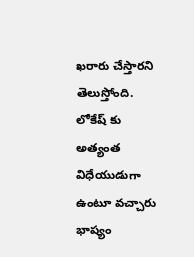ఖరారు చేస్తారని తెలుస్తోంది. లోకేష్ కు అత్యంత విధేయుడుగా ఉంటూ వచ్చారు భాష్యం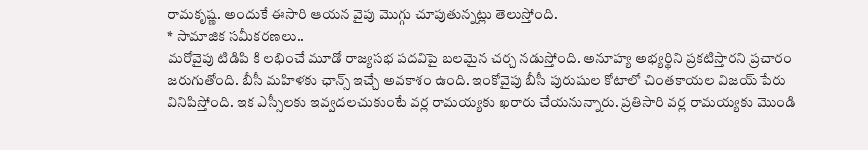రామకృష్ణ. అందుకే ఈసారి ఆయన వైపు మొగ్గు చూపుతున్నట్లు తెలుస్తోంది.
* సామాజిక సమీకరణలు..
మరోవైపు టిడిపి కి లభించే మూడో రాజ్యసభ పదవిపై బలమైన చర్చ నడుస్తోంది. అనూహ్య అభ్యర్థిని ప్రకటిస్తారని ప్రచారం జరుగుతోంది. బీసీ మహిళకు ఛాన్స్ ఇచ్చే అవకాశం ఉంది. ఇంకోవైపు బీసీ పురుషుల కోటాలో చింతకాయల విజయ్ పేరు వినిపిస్తోంది. ఇక ఎస్సీలకు ఇవ్వదలచుకుంటే వర్ల రామయ్యకు ఖరారు చేయనున్నారు. ప్రతిసారి వర్ల రామయ్యకు మొండి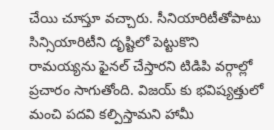చేయి చూస్తూ వచ్చారు. సీనియారిటీతోపాటు సిన్సియారిటీని దృష్టిలో పెట్టుకొని రామయ్యను ఫైనల్ చేస్తారని టిడిపి వర్గాల్లో ప్రచారం సాగుతోంది. విజయ్ కు భవిష్యత్తులో మంచి పదవి కల్పిస్తామని హామీ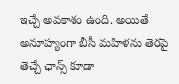ఇచ్చే అవకాశం ఉంది. అయితే అనూహ్యంగా బీసీ మహిళను తెరపై తెచ్చే ఛాన్స్ కూడా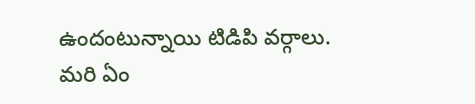ఉందంటున్నాయి టిడిపి వర్గాలు. మరి ఏం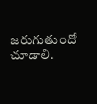జరుగుతుందో చూడాలి.